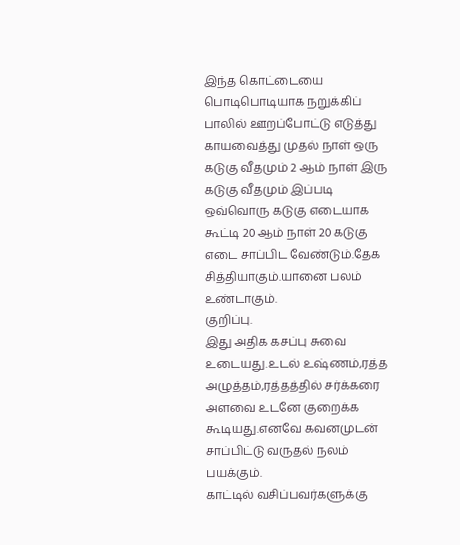இந்த கொட்டையை பொடிபொடியாக நறுக்கிப் பாலில் ஊறப்போட்டு எடுத்து காயவைத்து முதல் நாள் ஒரு கடுகு வீதமும் 2 ஆம் நாள் இரு கடுகு வீதமும் இப்படி ஒவ்வொரு கடுகு எடையாக கூட்டி 20 ஆம் நாள் 20 கடுகு எடை சாப்பிட வேண்டும்.தேக சித்தியாகும்.யானை பலம் உண்டாகும்.
குறிப்பு.
இது அதிக கசப்பு சுவை உடையது.உடல் உஷ்ணம்,ரத்த அழுத்தம்,ரத்தத்தில் சர்க்கரை அளவை உடனே குறைக்க கூடியது.எனவே கவனமுடன் சாப்பிட்டு வருதல் நலம் பயக்கும்.
காட்டில் வசிப்பவர்களுக்கு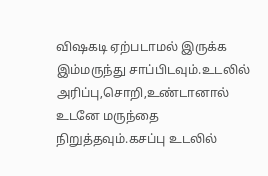விஷகடி ஏற்படாமல் இருக்க இம்மருந்து சாப்பிடவும்.உடலில் அரிப்பு,சொறி,உண்டானால் உடனே மருந்தை நிறுத்தவும்.கசப்பு உடலில்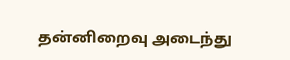தன்னிறைவு அடைந்து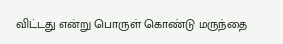விட்டது என்று பொருள் கொண்டு மருந்தை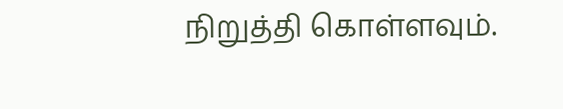நிறுத்தி கொள்ளவும்.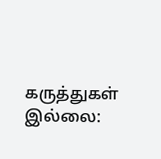கருத்துகள் இல்லை: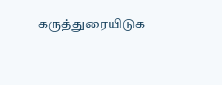கருத்துரையிடுக